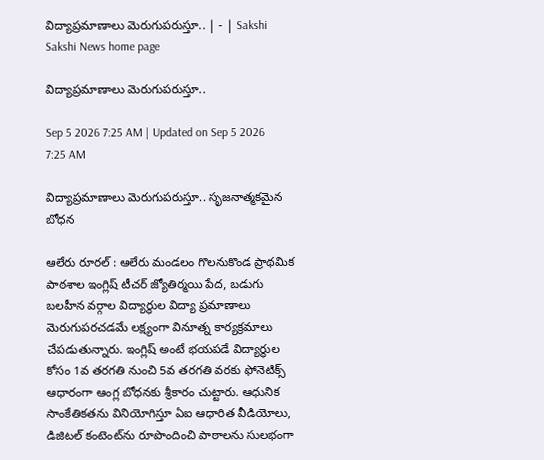విద్యాప్రమాణాలు మెరుగుపరుస్తూ.. | - | Sakshi
Sakshi News home page

విద్యాప్రమాణాలు మెరుగుపరుస్తూ..

Sep 5 2026 7:25 AM | Updated on Sep 5 2026 7:25 AM

విద్యాప్రమాణాలు మెరుగుపరుస్తూ.. సృజనాత్మకమైన బోధన

ఆలేరు రూరల్‌ : ఆలేరు మండలం గొలనుకొండ ప్రాథమిక పాఠశాల ఇంగ్లిష్‌ టీచర్‌ జ్యోతిర్మయి పేద, బడుగు బలహీన వర్గాల విద్యార్థుల విద్యా ప్రమాణాలు మెరుగుపరచడమే లక్ష్యంగా వినూత్న కార్యక్రమాలు చేపడుతున్నారు. ఇంగ్లిష్‌ అంటే భయపడే విద్యార్థుల కోసం 1వ తరగతి నుంచి 5వ తరగతి వరకు ఫోనెటిక్స్‌ ఆధారంగా ఆంగ్ల బోధనకు శ్రీకారం చుట్టారు. ఆధునిక సాంకేతికతను వినియోగిస్తూ ఏఐ ఆధారిత వీడియోలు, డిజిటల్‌ కంటెంట్‌ను రూపొందించి పాఠాలను సులభంగా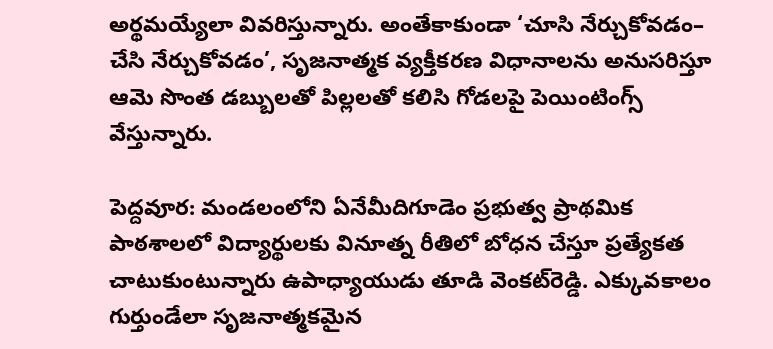అర్థమయ్యేలా వివరిస్తున్నారు. అంతేకాకుండా ‘చూసి నేర్చుకోవడం– చేసి నేర్చుకోవడం’, సృజనాత్మక వ్యక్తీకరణ విధానాలను అనుసరిస్తూ ఆమె సొంత డబ్బులతో పిల్లలతో కలిసి గోడలపై పెయింటింగ్స్‌ వేస్తున్నారు.

పెద్దవూర: మండలంలోని ఏనేమీదిగూడెం ప్రభుత్వ ప్రాథమిక పాఠశాలలో విద్యార్థులకు వినూత్న రీతిలో బోధన చేస్తూ ప్రత్యేకత చాటుకుంటున్నారు ఉపాధ్యాయుడు తూడి వెంకట్‌రెడ్డి. ఎక్కువకాలం గుర్తుండేలా సృజనాత్మకమైన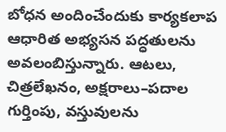బోధన అందించేందుకు కార్యకలాప ఆధారిత అభ్యసన పద్ధతులను అవలంబిస్తున్నారు. ఆటలు, చిత్రలేఖనం, అక్షరాలు–పదాల గుర్తింపు, వస్తువులను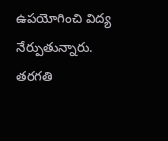ఉపయోగించి విద్య నేర్పుతున్నారు. తరగతి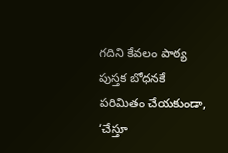గదిని కేవలం పాఠ్య పుస్తక బోధనకే పరిమితం చేయకుండా, ‘చేస్తూ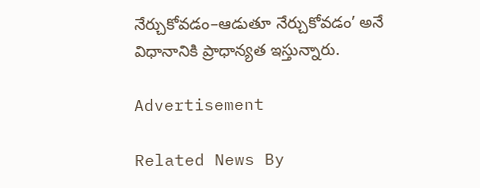నేర్చుకోవడం–ఆడుతూ నేర్చుకోవడం’ అనే విధానానికి ప్రాధాన్యత ఇస్తున్నారు.

Advertisement

Related News By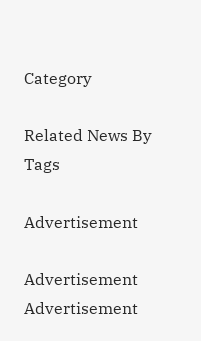Category

Related News By Tags

Advertisement

Advertisement
Advertisement